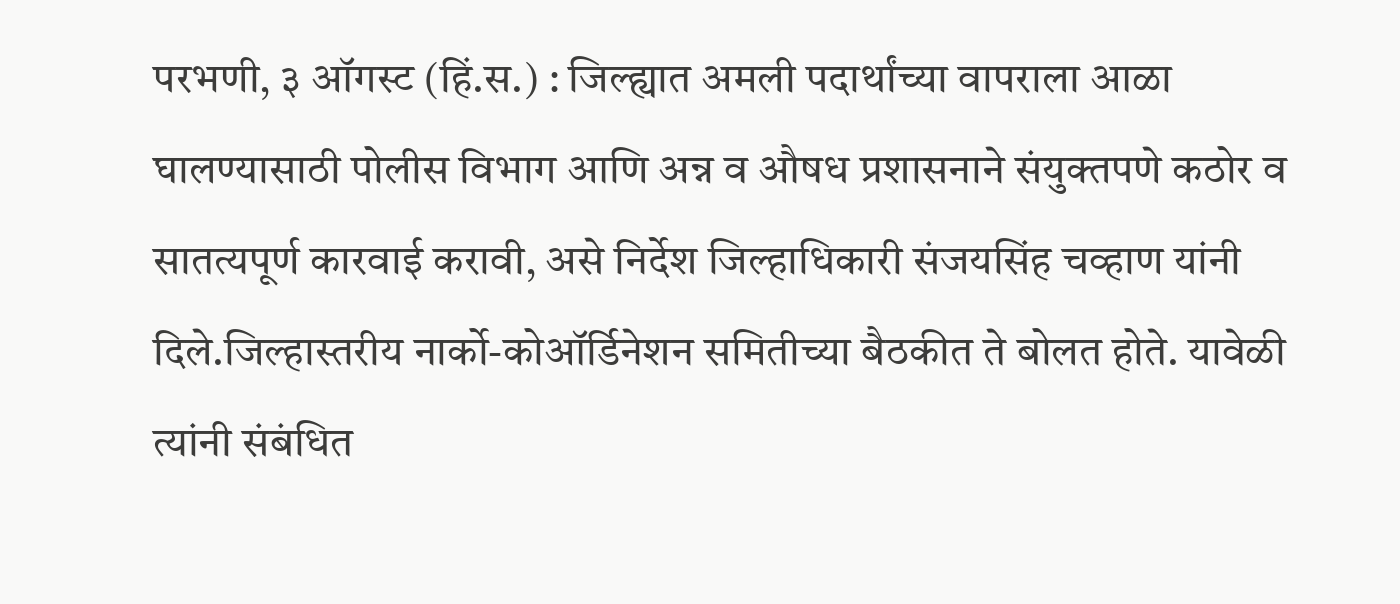परभणी, ३ ऑगस्ट (हिं.स.) : जिल्ह्यात अमली पदार्थांच्या वापराला आळा घालण्यासाठी पोलीस विभाग आणि अन्न व औषध प्रशासनाने संयुक्तपणे कठोर व सातत्यपूर्ण कारवाई करावी, असे निर्देश जिल्हाधिकारी संजयसिंह चव्हाण यांनी दिले.जिल्हास्तरीय नार्को-कोऑर्डिनेशन समितीच्या बैठकीत ते बोलत होते. यावेळी त्यांनी संबंधित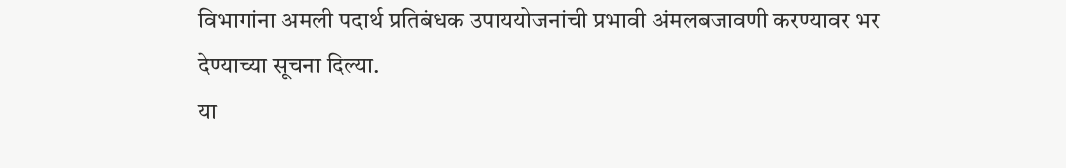विभागांना अमली पदार्थ प्रतिबंधक उपाययोजनांची प्रभावी अंमलबजावणी करण्यावर भर देण्याच्या सूचना दिल्या.
या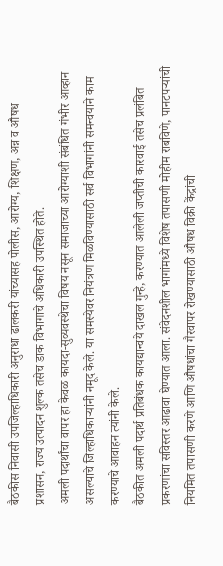बैठकीस निवासी उपजिल्हाधिकारी अनुराधा ढालकरी यांच्यासह पोलीस, आरोग्य, शिक्षण, अन्न व औषध प्रशासन, राज्य उत्पादन शुल्क तसेच डाक विभागाचे अधिकारी उपस्थित होते.
अमली पदार्थांचा वापर हा केवळ कायदा-सुव्यवस्थेचा विषय नसून समाजाच्या आरोग्याशी संबंधित गंभीर आव्हान असल्याचे जिल्हाधिकाऱ्यांनी नमूद केले. या समस्येवर नियंत्रण मिळविण्यासाठी सर्व विभागांनी समन्वयाने काम करण्याचे आवाहन त्यांनी केले.
बैठकीत अमली पदार्थ प्रतिबंधक कायद्यान्वये दाखल गुन्हे, करण्यात आलेली जप्तीची कारवाई तसेच प्रलंबित प्रकरणांचा सविस्तर आढावा घेण्यात आला. संवेदनशील भागांमध्ये विशेष तपासणी मोहीम राबविणे, पानटपऱ्यांची नियमित तपासणी करणे आणि औषधांचा गैरवापर रोखण्यासाठी औषध विक्री केंद्रांची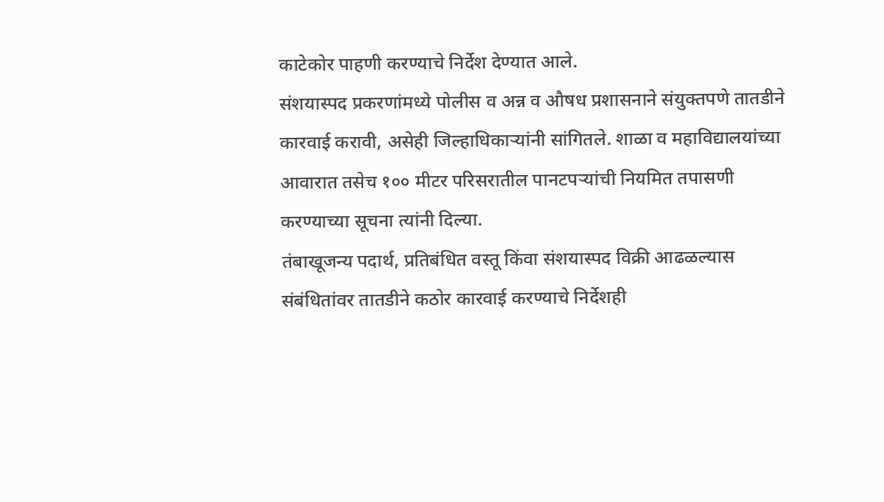काटेकोर पाहणी करण्याचे निर्देश देण्यात आले.
संशयास्पद प्रकरणांमध्ये पोलीस व अन्न व औषध प्रशासनाने संयुक्तपणे तातडीने कारवाई करावी, असेही जिल्हाधिकाऱ्यांनी सांगितले. शाळा व महाविद्यालयांच्या आवारात तसेच १०० मीटर परिसरातील पानटपऱ्यांची नियमित तपासणी करण्याच्या सूचना त्यांनी दिल्या.
तंबाखूजन्य पदार्थ, प्रतिबंधित वस्तू किंवा संशयास्पद विक्री आढळल्यास संबंधितांवर तातडीने कठोर कारवाई करण्याचे निर्देशही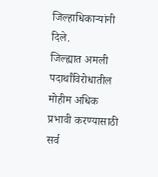जिल्हाधिकाऱ्यांनी दिले.
जिल्ह्यात अमली पदार्थांविरोधातील मोहीम अधिक प्रभावी करण्यासाठी सर्व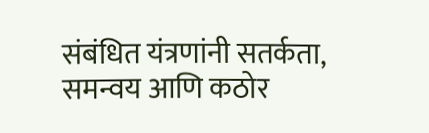संबंधित यंत्रणांनी सतर्कता, समन्वय आणि कठोर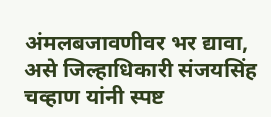अंमलबजावणीवर भर द्यावा, असे जिल्हाधिकारी संजयसिंह चव्हाण यांनी स्पष्ट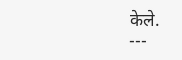केले.
---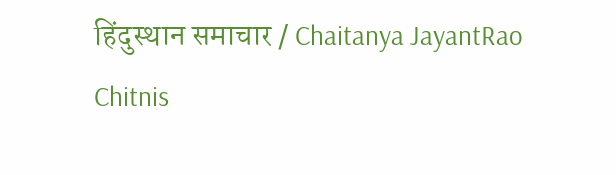हिंदुस्थान समाचार / Chaitanya JayantRao Chitnis